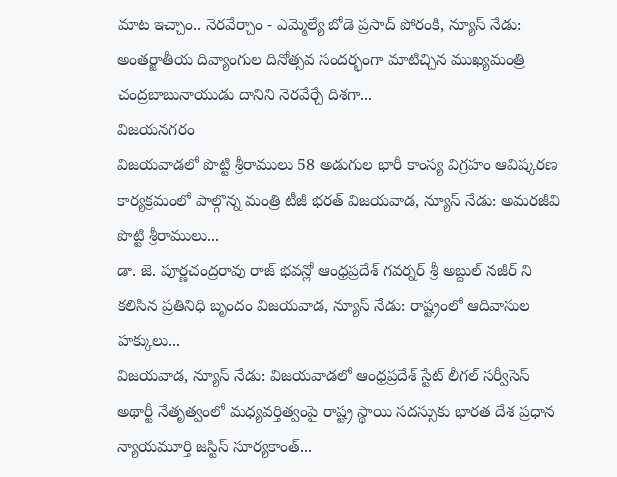మాట ఇచ్చాం.. నెరవేర్చాం - ఎమ్మెల్యే బోడె ప్రసాద్ పోరంకి, న్యూస్ నేడు: అంతర్జాతీయ దివ్యాంగుల దినోత్సవ సందర్భంగా మాటిచ్చిన ముఖ్యమంత్రి చంద్రబాబునాయుడు దానిని నెరవేర్చే దిశగా...
విజయనగరం
విజయవాడలో పొట్టి శ్రీరాములు 58 అడుగుల భారీ కాంస్య విగ్రహం ఆవిష్కరణ కార్యక్రమంలో పాల్గొన్న మంత్రి టీజీ భరత్ విజయవాడ, న్యూస్ నేడు: అమరజీవి పొట్టి శ్రీరాములు...
డా. జె. పూర్ణచంద్రరావు రాజ్ భవన్లో ఆంధ్రప్రదేశ్ గవర్నర్ శ్రీ అబ్దుల్ నజీర్ ని కలిసిన ప్రతినిధి బృందం విజయవాడ, న్యూస్ నేడు: రాష్ట్రంలో ఆదివాసుల హక్కులు...
విజయవాడ, న్యూస్ నేడు: విజయవాడలో ఆంధ్రప్రదేశ్ స్టేట్ లీగల్ సర్వీసెస్ అథార్టీ నేతృత్వంలో మధ్యవర్తిత్వంపై రాష్ట్ర స్థాయి సదస్సుకు భారత దేశ ప్రధాన న్యాయమూర్తి జస్టిస్ సూర్యకాంత్...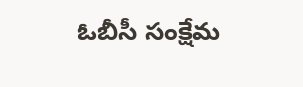ఓబీసీ సంక్షేమ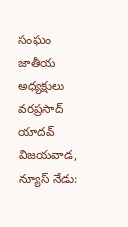సంఘం జాతీయ అధ్యక్షులు వరప్రసాద్ యాదవ్ విజయవాడ, న్యూస్ నేడు: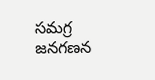సమగ్ర జనగణన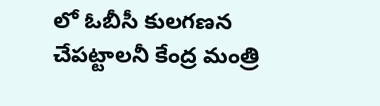లో ఓబీసీ కులగణన చేపట్టాలనీ కేంద్ర మంత్రి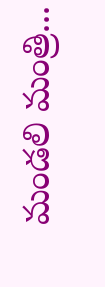మండలి మంత్రి...